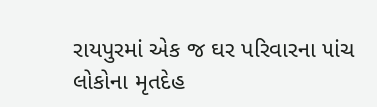રાયપુરમાં એક જ ઘર પરિવારના ૫ાંચ લોકોના મૃતદેહ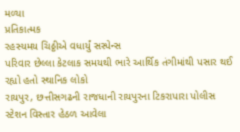મળ્યા
પ્રતિકાત્મક
રહસ્યમય ચિઠ્ઠીએ વધાર્યું સસ્પેન્સ
પરિવાર છેલ્લા કેટલાક સમયથી ભારે આર્થિક તંગીમાંથી પસાર થઈ રહ્યો હતો સ્થાનિક લોકો
રાયપુર, છત્તીસગઢની રાજધાની રાયપુરના ટિકરાપારા પોલીસ સ્ટેશન વિસ્તાર હેઠળ આવેલા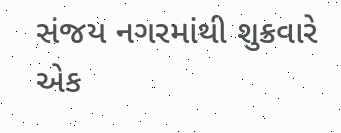સંજય નગરમાંથી શુક્રવારે એક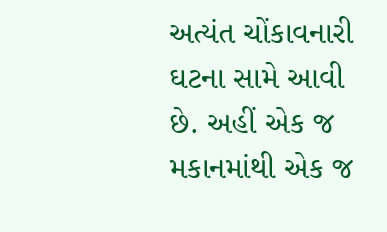અત્યંત ચોંકાવનારી ઘટના સામે આવી છે. અહીં એક જ મકાનમાંથી એક જ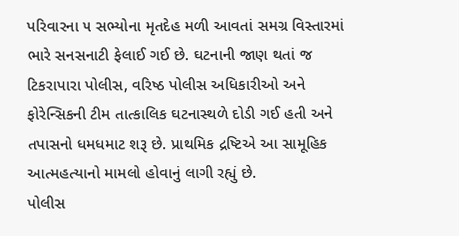પરિવારના ૫ સભ્યોના મૃતદેહ મળી આવતાં સમગ્ર વિસ્તારમાં ભારે સનસનાટી ફેલાઈ ગઈ છે. ઘટનાની જાણ થતાં જ ટિકરાપારા પોલીસ, વરિષ્ઠ પોલીસ અધિકારીઓ અને ફોરેન્સિકની ટીમ તાત્કાલિક ઘટનાસ્થળે દોડી ગઈ હતી અને તપાસનો ધમધમાટ શરૂ છે. પ્રાથમિક દ્રષ્ટિએ આ સામૂહિક આત્મહત્યાનો મામલો હોવાનું લાગી રહ્યું છે.
પોલીસ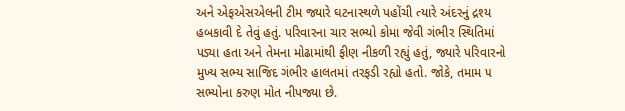અને એફએસએલની ટીમ જ્યારે ઘટનાસ્થળે પહોંચી ત્યારે અંદરનું દ્રશ્ય હબકાવી દે તેવું હતું. પરિવારના ચાર સભ્યો કોમા જેવી ગંભીર સ્થિતિમાં પડ્યા હતા અને તેમના મોઢામાંથી ફીણ નીકળી રહ્યું હતું, જ્યારે પરિવારનો મુખ્ય સભ્ય સાજિદ ગંભીર હાલતમાં તરફડી રહ્યો હતો. જોકે, તમામ ૫ સભ્યોના કરુણ મોત નીપજ્યા છે.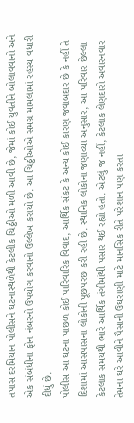તપાસ દરમિયાન પોલીસને ઘટનાસ્થળેથી કેટલીક ચિઠ્ઠીઓ મળી આવી છે, જેમાં કોઈ યુવતીને બોલાવવાનો અને એક સંબંધીના ફોન નંબરનો ઉપયોગ કરવાનો ઉલ્લેખ કરાયો છે. આ ચિઠ્ઠીઓએ સમગ્ર મામલામાં રહસ્ય વધારી દીધું છે.
પોલીસ આ ઘટના પાછળ કોઈ પારિવારિક વિવાદ, આર્થિક સંકટ કે અન્ય કોઈ કારણ જવાબદાર છે કે નહીં તે દિશામાં આસપાસના લોકોની પૂછપરછ કરી રહી છે. સ્થાનિક લોકોના જણાવ્યા અનુસાર, આ પરિવાર છેલ્લા કેટલાક સમયથી ભારે આર્થિક તંગીમાંથી પસાર થઈ રહ્યો હતો. એટલું જ નહીં, કેટલાક લેણદારો અવારનવાર તેમના ઘરે આવીને પૈસાની ઉઘરાણી માટે માનસિક રીતે પરેશાન પણ કરતા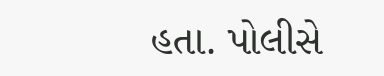હતા. પોલીસે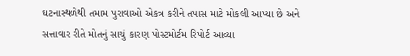ઘટનાસ્થળેથી તમામ પુરાવાઓ એકત્ર કરીને તપાસ માટે મોકલી આપ્યા છે અને સત્તાવાર રીતે મોતનું સાચું કારણ પોસ્ટમોર્ટમ રિપોર્ટ આવ્યા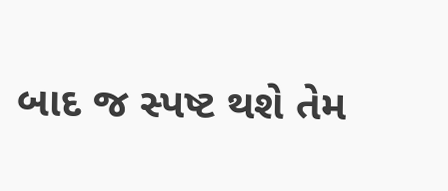બાદ જ સ્પષ્ટ થશે તેમ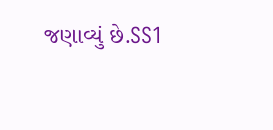જણાવ્યું છે.SS1